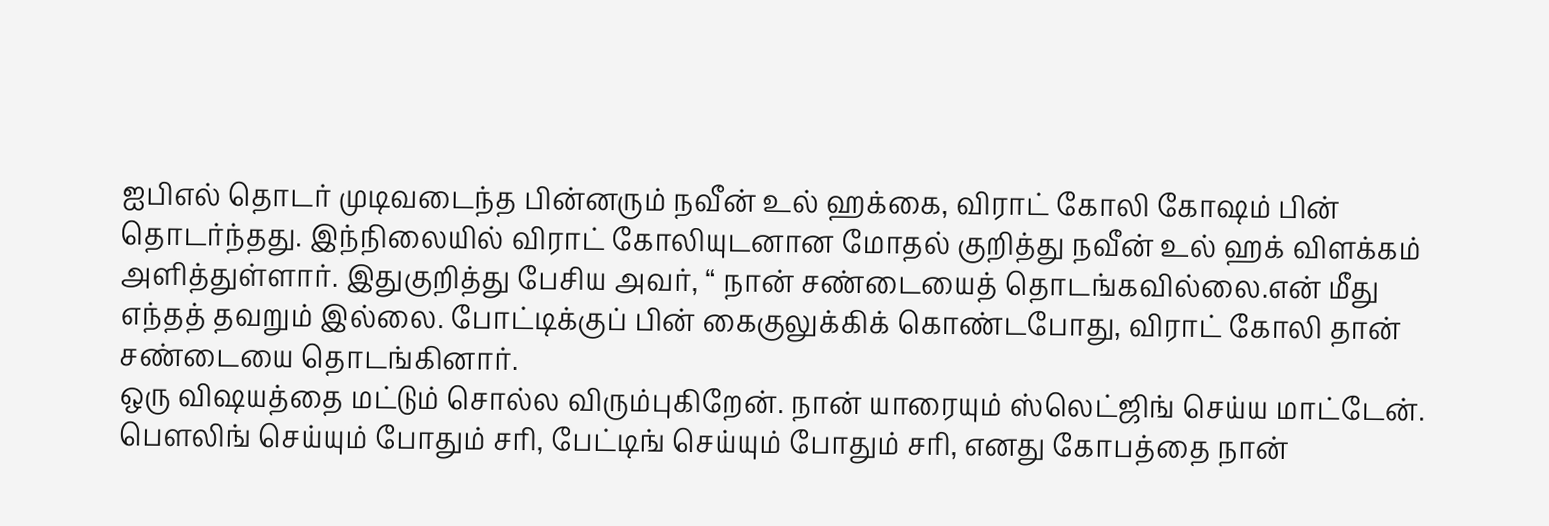ஐபிஎல் தொடர் முடிவடைந்த பின்னரும் நவீன் உல் ஹக்கை, விராட் கோலி கோஷம் பின் தொடர்ந்தது. இந்நிலையில் விராட் கோலியுடனான மோதல் குறித்து நவீன் உல் ஹக் விளக்கம் அளித்துள்ளார். இதுகுறித்து பேசிய அவர், “ நான் சண்டையைத் தொடங்கவில்லை.என் மீது எந்தத் தவறும் இல்லை. போட்டிக்குப் பின் கைகுலுக்கிக் கொண்டபோது, விராட் கோலி தான் சண்டையை தொடங்கினார்.
ஒரு விஷயத்தை மட்டும் சொல்ல விரும்புகிறேன். நான் யாரையும் ஸ்லெட்ஜிங் செய்ய மாட்டேன். பௌலிங் செய்யும் போதும் சரி, பேட்டிங் செய்யும் போதும் சரி, எனது கோபத்தை நான்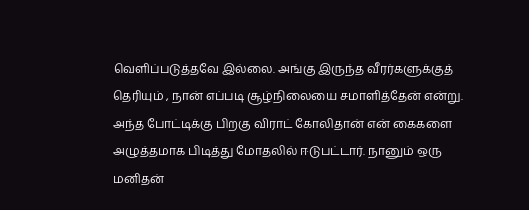வெளிப்படுத்தவே இல்லை. அங்கு இருந்த வீரர்களுக்குத் தெரியும் , நான் எப்படி சூழ்நிலையை சமாளித்தேன் என்று. அந்த போட்டிக்கு பிறகு விராட் கோலிதான் என் கைகளை அழுத்தமாக பிடித்து மோதலில் ஈடுபட்டார். நானும் ஒரு மனிதன்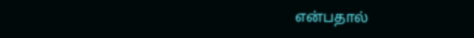என்பதால்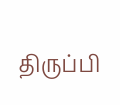திருப்பி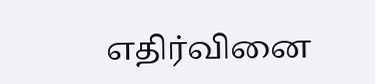எதிர்வினை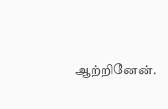ஆற்றினேன்.